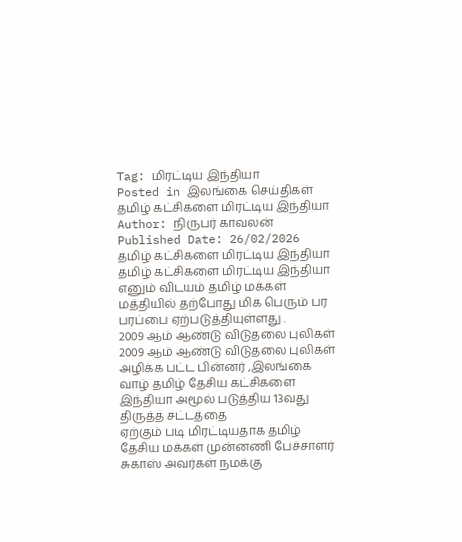Tag: மிரட்டிய இந்தியா
Posted in இலங்கை செய்திகள்
தமிழ் கட்சிகளை மிரட்டிய இந்தியா
Author: நிருபர் காவலன் Published Date: 26/02/2026
தமிழ் கட்சிகளை மிரட்டிய இந்தியா
தமிழ் கட்சிகளை மிரட்டிய இந்தியா எனும் விடயம் தமிழ் மக்கள் மத்தியில் தற்போது மிக பெரும் பர பரப்பை ஏற்படுத்தியுள்ளது .
2009 ஆம் ஆண்டு விடுதலை புலிகள்
2009 ஆம் ஆண்டு விடுதலை புலிகள் அழிக்க பட்ட பின்னர் ,இலங்கை வாழ் தமிழ் தேசிய கட்சிகளை இந்தியா அமூல் படுத்திய 13வது திருத்த சட்டத்தை
ஏற்கும் படி மிரட்டியதாக தமிழ் தேசிய மக்கள் முன்னணி பேச்சாளர் சுகாஸ் அவர்கள் நமக்கு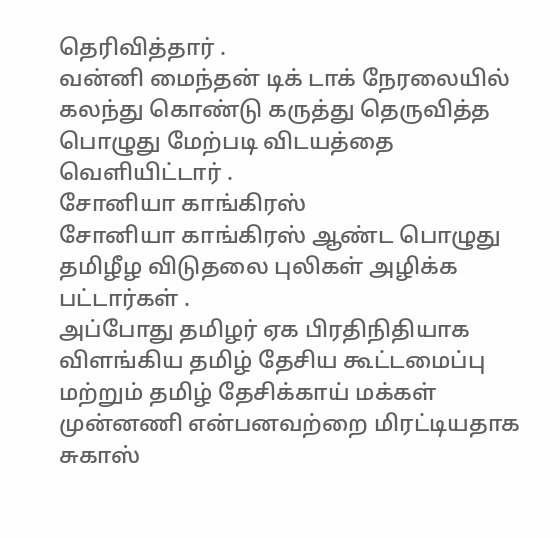தெரிவித்தார் .
வன்னி மைந்தன் டிக் டாக் நேரலையில் கலந்து கொண்டு கருத்து தெருவித்த பொழுது மேற்படி விடயத்தை வெளியிட்டார் .
சோனியா காங்கிரஸ்
சோனியா காங்கிரஸ் ஆண்ட பொழுது தமிழீழ விடுதலை புலிகள் அழிக்க பட்டார்கள் .
அப்போது தமிழர் ஏக பிரதிநிதியாக விளங்கிய தமிழ் தேசிய கூட்டமைப்பு மற்றும் தமிழ் தேசிக்காய் மக்கள் முன்னணி என்பனவற்றை மிரட்டியதாக சுகாஸ்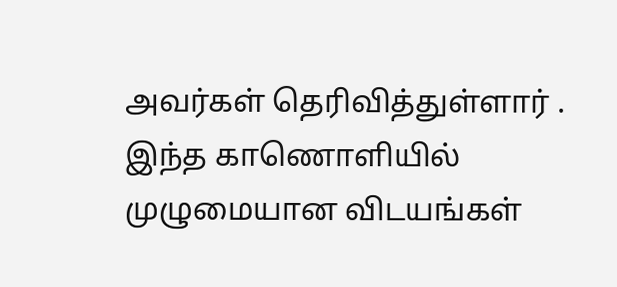அவர்கள் தெரிவித்துள்ளார் .
இந்த காணொளியில் முழுமையான விடயங்கள்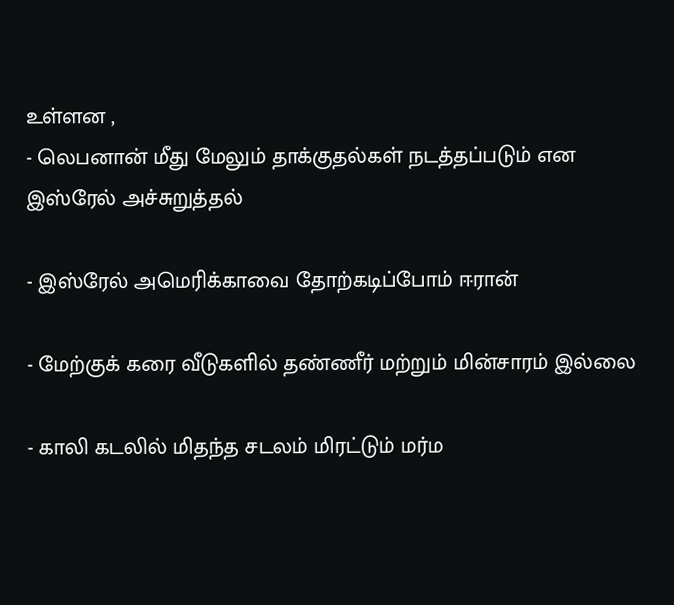உள்ளன ,
- லெபனான் மீது மேலும் தாக்குதல்கள் நடத்தப்படும் என இஸ்ரேல் அச்சுறுத்தல்

- இஸ்ரேல் அமெரிக்காவை தோற்கடிப்போம் ஈரான்

- மேற்குக் கரை வீடுகளில் தண்ணீர் மற்றும் மின்சாரம் இல்லை

- காலி கடலில் மிதந்த சடலம் மிரட்டும் மர்ம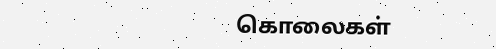கொலைகள்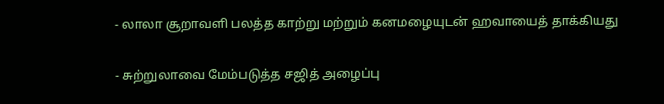- லாலா சூறாவளி பலத்த காற்று மற்றும் கனமழையுடன் ஹவாயைத் தாக்கியது

- சுற்றுலாவை மேம்படுத்த சஜித் அழைப்பு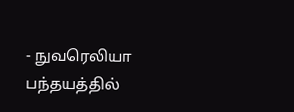- நுவரெலியா பந்தயத்தில்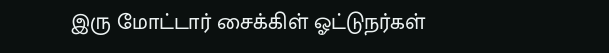இரு மோட்டார் சைக்கிள் ஓட்டுநர்கள்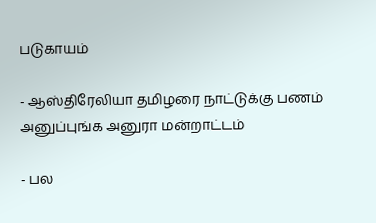படுகாயம்

- ஆஸ்திரேலியா தமிழரை நாட்டுக்கு பணம் அனுப்புங்க அனுரா மன்றாட்டம்

- பல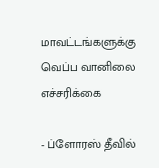மாவட்டங்களுக்கு வெப்ப வானிலை எச்சரிக்கை

- ப்ளோரஸ் தீவில்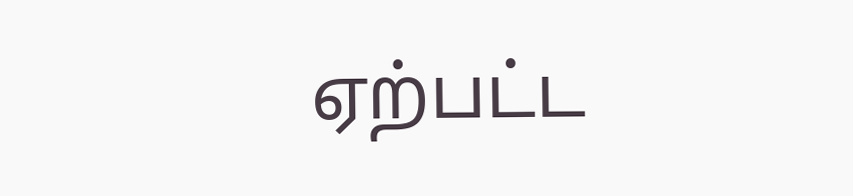ஏற்பட்ட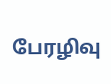பேரழிவு